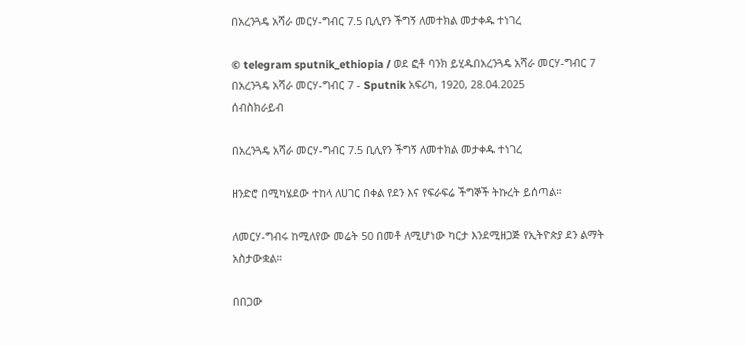በአረንጓዴ አሻራ መርሃ-ግብር 7.5 ቢሊየን ችግኝ ለመተክል መታቀዱ ተነገረ

© telegram sputnik_ethiopia / ወደ ፎቶ ባንክ ይሂዱበአረንጓዴ አሻራ መርሃ-ግብር 7
በአረንጓዴ አሻራ መርሃ-ግብር 7 - Sputnik አፍሪካ, 1920, 28.04.2025
ሰብስክራይብ

በአረንጓዴ አሻራ መርሃ-ግብር 7.5 ቢሊየን ችግኝ ለመተክል መታቀዱ ተነገረ

ዘንድሮ በሚካሄደው ተከላ ለሀገር በቀል የደን እና የፍራፍሬ ችግኞች ትኩረት ይሰጣል።

ለመርሃ-ግብሩ ከሚለየው መሬት 50 በመቶ ለሚሆነው ካርታ እንደሚዘጋጅ የኢትዮጵያ ደን ልማት አስታውቋል።

በበጋው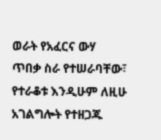ወራት የአፈርና ውሃ ጥበቃ ስራ የተሠራባቸው፣ የተራቆቱ እንዲሁም ለዚሁ አገልግሎት የተዘጋጁ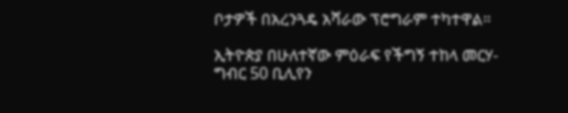ቦታዎች በአረንጓዴ አሻራው ፕሮግራም ተካተዋል።

ኢትዮጵያ በሁለተኛው ምዕራፍ የችግኝ ተከላ መርሃ-ግብር 50 ቢሊየን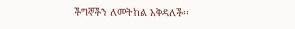ችግኞችን ለመትከል አቅዳለች፡፡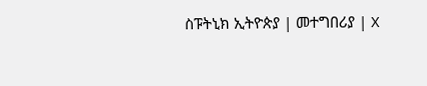ስፑትኒክ ኢትዮጵያ | መተግበሪያ | X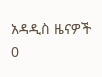አዳዲስ ዜናዎች
0